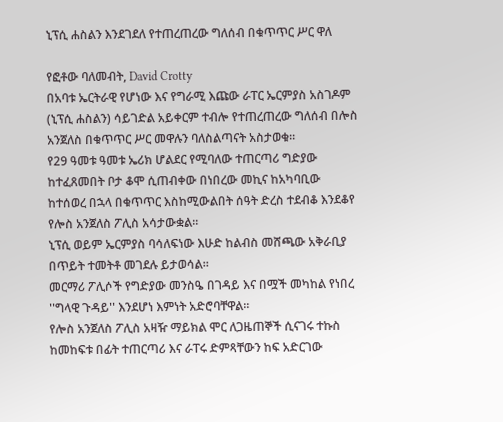ኒፕሲ ሐስልን እንደገደለ የተጠረጠረው ግለሰብ በቁጥጥር ሥር ዋለ

የፎቶው ባለመብት, David Crotty
በአባቱ ኤርትራዊ የሆነው እና የግራሚ እጩው ራፐር ኤርምያስ አስገዶም (ኒፕሲ ሐስልን) ሳይገድል አይቀርም ተብሎ የተጠረጠረው ግለሰብ በሎስ አንጀለስ በቁጥጥር ሥር መዋሉን ባለስልጣናት አስታወቁ።
የ29 ዓመቱ ዓመቱ ኤሪክ ሆልደር የሚባለው ተጠርጣሪ ግድያው ከተፈጸመበት ቦታ ቆሞ ሲጠብቀው በነበረው መኪና ከአካባቢው ከተሰወረ በኋላ በቁጥጥር እስከሚውልበት ሰዓት ድረስ ተደብቆ እንደቆየ የሎስ አንጀለስ ፖሊስ አሳታውቋል።
ኒፕሲ ወይም ኤርምያስ ባሳለፍነው እሁድ ከልብስ መሸጫው አቅራቢያ በጥይት ተመትቶ መገደሉ ይታወሳል።
መርማሪ ፖሊሶች የግድያው መንስዔ በገዳይ እና በሟች መካከል የነበረ ''ግላዊ ጉዳይ'' እንደሆነ እምነት አድሮባቸዋል።
የሎስ አንጀለስ ፖሊስ አዛዥ ማይክል ሞር ለጋዜጠኞች ሲናገሩ ተኩስ ከመከፍቱ በፊት ተጠርጣሪ እና ራፐሩ ድምጻቸውን ከፍ አድርገው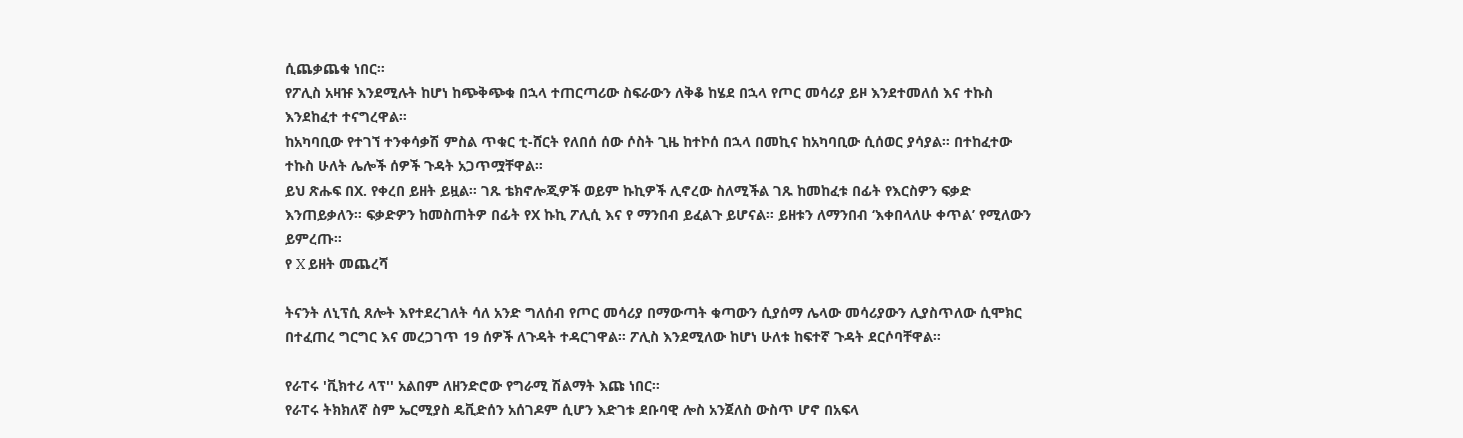ሲጨቃጨቁ ነበር።
የፖሊስ አዛዡ እንደሚሉት ከሆነ ከጭቅጭቁ በኋላ ተጠርጣሪው ስፍራውን ለቅቆ ከሄደ በኋላ የጦር መሳሪያ ይዞ እንደተመለሰ እና ተኩስ እንደከፈተ ተናግረዋል።
ከአካባቢው የተገኘ ተንቀሳቃሽ ምስል ጥቁር ቲ-ሸርት የለበሰ ሰው ሶስት ጊዜ ከተኮሰ በኋላ በመኪና ከአካባቢው ሲሰወር ያሳያል። በተከፈተው ተኩስ ሁለት ሌሎች ሰዎች ጉዳት አጋጥሟቸዋል።
ይህ ጽሑፍ በX. የቀረበ ይዘት ይዟል። ገጹ ቴክኖሎጂዎች ወይም ኩኪዎች ሊኖረው ስለሚችል ገጹ ከመከፈቱ በፊት የእርስዎን ፍቃድ እንጠይቃለን። ፍቃድዎን ከመስጠትዎ በፊት የX ኩኪ ፖሊሲ እና የ ማንበብ ይፈልጉ ይሆናል። ይዘቱን ለማንበብ ‘እቀበላለሁ ቀጥል’ የሚለውን ይምረጡ።
የ X ይዘት መጨረሻ

ትናንት ለኒፕሲ ጸሎት እየተደረገለት ሳለ አንድ ግለሰብ የጦር መሳሪያ በማውጣት ቁጣውን ሲያሰማ ሌላው መሳሪያውን ሊያስጥለው ሲሞክር በተፈጠረ ግርግር እና መረጋገጥ 19 ሰዎች ለጉዳት ተዳርገዋል። ፖሊስ እንደሚለው ከሆነ ሁለቱ ከፍተኛ ጉዳት ደርሶባቸዋል።

የራፐሩ 'ቪክተሪ ላፕ'' አልበም ለዘንድሮው የግራሚ ሽልማት እጩ ነበር።
የራፐሩ ትክክለኛ ስም ኤርሚያስ ዴቪድሰን አሰገዶም ሲሆን እድገቱ ደቡባዊ ሎስ አንጀለስ ውስጥ ሆኖ በአፍላ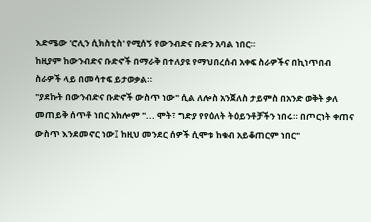እድሜው 'ሮሊን ሲክስቲስ' የሚሰኝ የውንብድና ቡድን አባል ነበር።
ከዚያም ከውንብድና ቡድኖች በማራቅ በተለያዩ የማህበረሰብ አቀፍ ስራዎችና በኪነጥበብ ስራዎች ላይ በመሳተፍ ይታወቃል።
"ያደኩት በውንብድና ቡድኖች ውስጥ ነው" ሲል ለሎስ አንጀለስ ታይምስ በአንድ ወቅት ቃለ መጠይቅ ሰጥቶ ነበር አክሎም "... ሞት፣ ግድያ የየዕለት ትዕይንቶቻችን ነበሩ። በጦርነት ቀጠና ውስጥ እንደመኖር ነው፤ ከዚህ መንደር ሰዎች ሲሞቱ ከቁብ አይቆጠርም ነበር"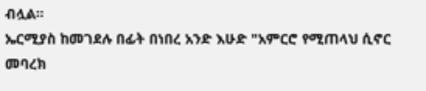ብሏል።
ኤርሚያስ ከመገደሉ በፊት በነበረ አንድ እሁድ "አምርሮ የሚጠላህ ሲኖር መባረክ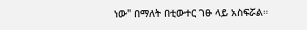ነው" በማለት በቲውተር ገፁ ላይ አስፍሯል።